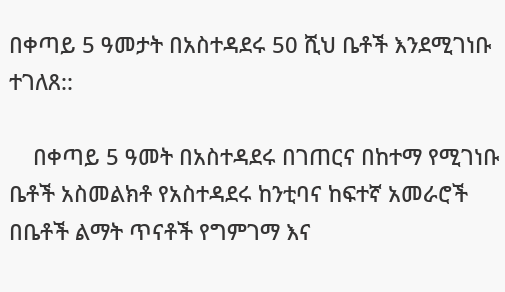በቀጣይ 5 ዓመታት በአስተዳደሩ 50 ሺህ ቤቶች እንደሚገነቡ ተገለጸ::

    በቀጣይ 5 ዓመት በአስተዳደሩ በገጠርና በከተማ የሚገነቡ ቤቶች አስመልክቶ የአስተዳደሩ ከንቲባና ከፍተኛ አመራሮች በቤቶች ልማት ጥናቶች የግምገማ እና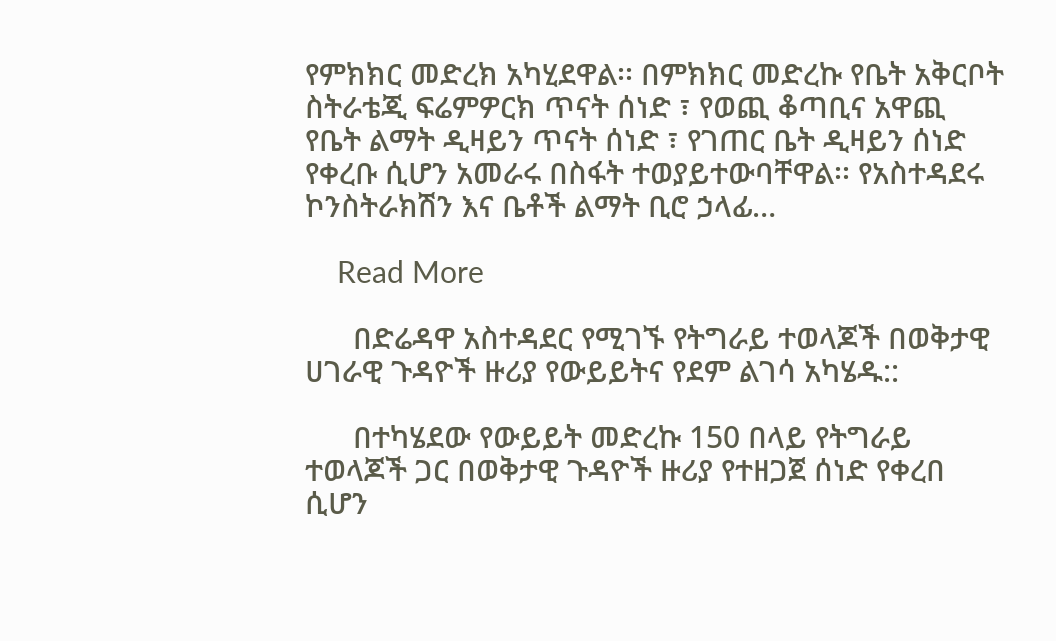የምክክር መድረክ አካሂደዋል፡፡ በምክክር መድረኩ የቤት አቅርቦት ስትራቴጂ ፍሬምዎርክ ጥናት ሰነድ ፣ የወጪ ቆጣቢና አዋጪ የቤት ልማት ዲዛይን ጥናት ሰነድ ፣ የገጠር ቤት ዲዛይን ሰነድ የቀረቡ ሲሆን አመራሩ በስፋት ተወያይተውባቸዋል፡፡ የአስተዳደሩ ኮንስትራክሽን እና ቤቶች ልማት ቢሮ ኃላፊ…

    Read More

      በድሬዳዋ አስተዳደር የሚገኙ የትግራይ ተወላጆች በወቅታዊ ሀገራዊ ጉዳዮች ዙሪያ የውይይትና የደም ልገሳ አካሄዱ::

      በተካሄደው የውይይት መድረኩ 150 በላይ የትግራይ ተወላጆች ጋር በወቅታዊ ጉዳዮች ዙሪያ የተዘጋጀ ሰነድ የቀረበ ሲሆን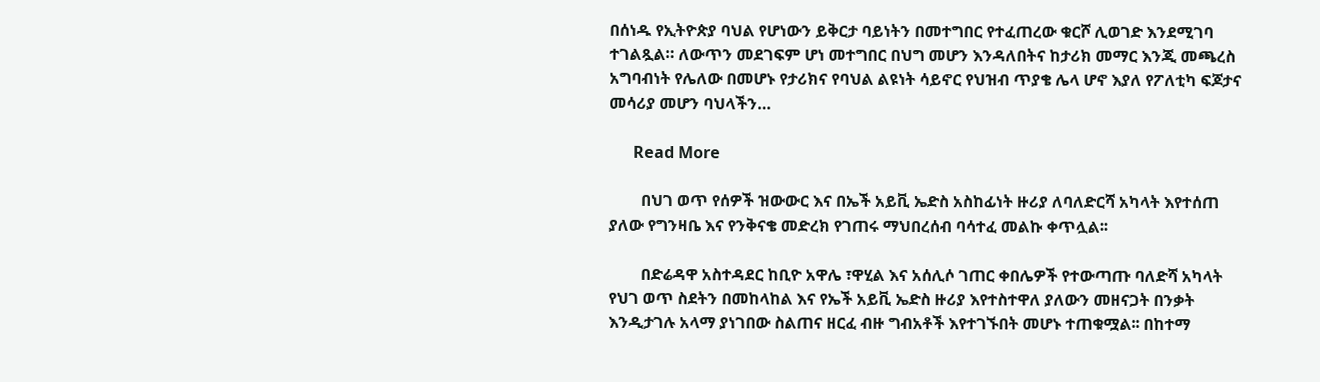በሰነዱ የኢትዮጵያ ባህል የሆነውን ይቅርታ ባይነትን በመተግበር የተፈጠረው ቁርሾ ሊወገድ እንደሚገባ ተገልጿል። ለውጥን መደገፍም ሆነ መተግበር በህግ መሆን እንዳለበትና ከታሪክ መማር እንጂ መጫረስ አግባብነት የሌለው በመሆኑ የታሪክና የባህል ልዩነት ሳይኖር የህዝብ ጥያቄ ሌላ ሆኖ እያለ የፖለቲካ ፍጆታና መሳሪያ መሆን ባህላችን…

      Read More

        በህገ ወጥ የሰዎች ዝውውር እና በኤች አይቪ ኤድስ አስከፊነት ዙሪያ ለባለድርሻ አካላት እየተሰጠ ያለው የግንዛቤ እና የንቅናቄ መድረክ የገጠሩ ማህበረሰብ ባሳተፈ መልኩ ቀጥሏል፡፡

        በድሬዳዋ አስተዳደር ከቢዮ አዋሌ ፣ዋሂል እና አሰሊሶ ገጠር ቀበሌዎች የተውጣጡ ባለድሻ አካላት የህገ ወጥ ስደትን በመከላከል እና የኤች አይቪ ኤድስ ዙሪያ እየተስተዋለ ያለውን መዘናጋት በንቃት እንዲታገሉ አላማ ያነገበው ስልጠና ዘርፈ ብዙ ግብአቶች እየተገኙበት መሆኑ ተጠቁሟል፡፡ በከተማ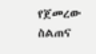የጀመረው ስልጠና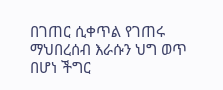በገጠር ሲቀጥል የገጠሩ ማህበረሰብ እራሱን ህግ ወጥ በሆነ ችግር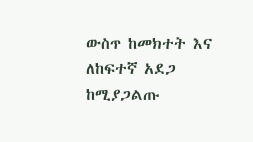ውስጥ ከመክተት እና ለከፍተኛ አደጋ ከሚያጋልጡ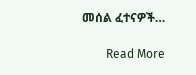መሰል ፈተናዎች…

        Read More